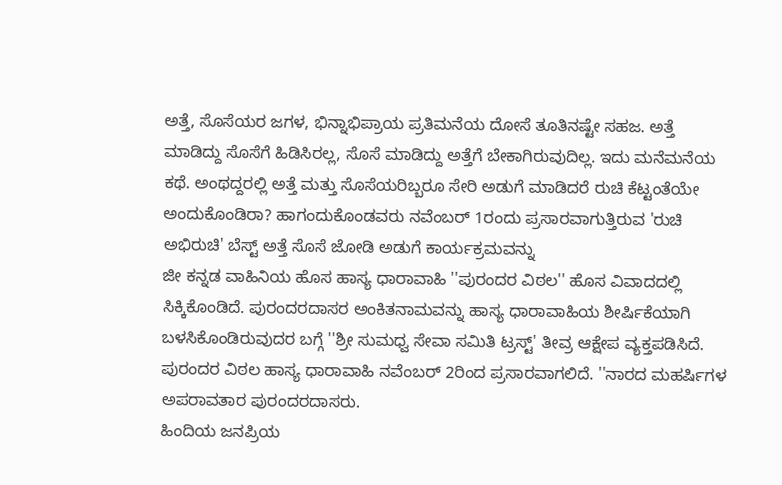ಅತ್ತೆ, ಸೊಸೆಯರ ಜಗಳ, ಭಿನ್ನಾಭಿಪ್ರಾಯ ಪ್ರತಿಮನೆಯ ದೋಸೆ ತೂತಿನಷ್ಟೇ ಸಹಜ. ಅತ್ತೆ ಮಾಡಿದ್ದು ಸೊಸೆಗೆ ಹಿಡಿಸಿರಲ್ಲ, ಸೊಸೆ ಮಾಡಿದ್ದು ಅತ್ತೆಗೆ ಬೇಕಾಗಿರುವುದಿಲ್ಲ. ಇದು ಮನೆಮನೆಯ ಕಥೆ. ಅಂಥದ್ದರಲ್ಲಿ ಅತ್ತೆ ಮತ್ತು ಸೊಸೆಯರಿಬ್ಬರೂ ಸೇರಿ ಅಡುಗೆ ಮಾಡಿದರೆ ರುಚಿ ಕೆಟ್ಟಂತೆಯೇ ಅಂದುಕೊಂಡಿರಾ? ಹಾಗಂದುಕೊಂಡವರು ನವೆಂಬರ್ 1ರಂದು ಪ್ರಸಾರವಾಗುತ್ತಿರುವ 'ರುಚಿ ಅಭಿರುಚಿ' ಬೆಸ್ಟ್ ಅತ್ತೆ ಸೊಸೆ ಜೋಡಿ ಅಡುಗೆ ಕಾರ್ಯಕ್ರಮವನ್ನು
ಜೀ ಕನ್ನಡ ವಾಹಿನಿಯ ಹೊಸ ಹಾಸ್ಯ ಧಾರಾವಾಹಿ ''ಪುರಂದರ ವಿಠಲ'' ಹೊಸ ವಿವಾದದಲ್ಲಿ ಸಿಕ್ಕಿಕೊಂಡಿದೆ. ಪುರಂದರದಾಸರ ಅಂಕಿತನಾಮವನ್ನು ಹಾಸ್ಯ ಧಾರಾವಾಹಿಯ ಶೀರ್ಷಿಕೆಯಾಗಿ ಬಳಸಿಕೊಂಡಿರುವುದರ ಬಗ್ಗೆ ''ಶ್ರೀ ಸುಮಧ್ವ ಸೇವಾ ಸಮಿತಿ ಟ್ರಸ್ಟ್' ತೀವ್ರ ಆಕ್ಷೇಪ ವ್ಯಕ್ತಪಡಿಸಿದೆ. ಪುರಂದರ ವಿಠಲ ಹಾಸ್ಯ ಧಾರಾವಾಹಿ ನವೆಂಬರ್ 2ರಿಂದ ಪ್ರಸಾರವಾಗಲಿದೆ. ''ನಾರದ ಮಹರ್ಷಿಗಳ ಅಪರಾವತಾರ ಪುರಂದರದಾಸರು.
ಹಿಂದಿಯ ಜನಪ್ರಿಯ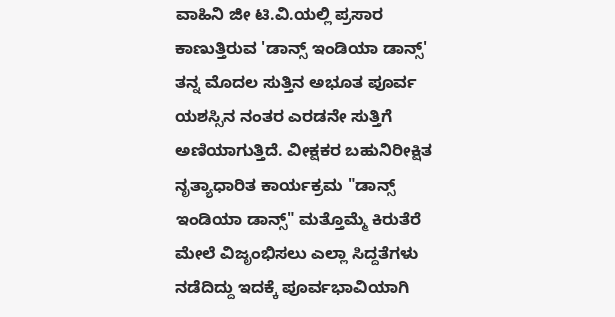ವಾಹಿನಿ ಜೀ ಟಿ.ವಿ.ಯಲ್ಲಿ ಪ್ರಸಾರ ಕಾಣುತ್ತಿರುವ 'ಡಾನ್ಸ್ ಇಂಡಿಯಾ ಡಾನ್ಸ್' ತನ್ನ ಮೊದಲ ಸುತ್ತಿನ ಅಭೂತ ಪೂರ್ವ ಯಶಸ್ಸಿನ ನಂತರ ಎರಡನೇ ಸುತ್ತಿಗೆ ಅಣಿಯಾಗುತ್ತಿದೆ. ವೀಕ್ಷಕರ ಬಹುನಿರೀಕ್ಷಿತ ನೃತ್ಯಾಧಾರಿತ ಕಾರ್ಯಕ್ರಮ "ಡಾನ್ಸ್ ಇಂಡಿಯಾ ಡಾನ್ಸ್" ಮತ್ತೊಮ್ಮೆ ಕಿರುತೆರೆ ಮೇಲೆ ವಿಜೃಂಭಿಸಲು ಎಲ್ಲಾ ಸಿದ್ದತೆಗಳು ನಡೆದಿದ್ದು ಇದಕ್ಕೆ ಪೂರ್ವಭಾವಿಯಾಗಿ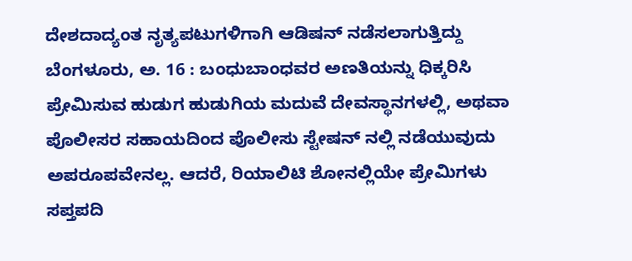ದೇಶದಾದ್ಯಂತ ನೃತ್ಯಪಟುಗಳಿಗಾಗಿ ಆಡಿಷನ್ ನಡೆಸಲಾಗುತ್ತಿದ್ದು
ಬೆಂಗಳೂರು, ಅ. 16 : ಬಂಧುಬಾಂಧವರ ಅಣತಿಯನ್ನು ಧಿಕ್ಕರಿಸಿ ಪ್ರೇಮಿಸುವ ಹುಡುಗ ಹುಡುಗಿಯ ಮದುವೆ ದೇವಸ್ಥಾನಗಳಲ್ಲಿ, ಅಥವಾ ಪೊಲೀಸರ ಸಹಾಯದಿಂದ ಪೊಲೀಸು ಸ್ಟೇಷನ್ ನಲ್ಲಿ ನಡೆಯುವುದು ಅಪರೂಪವೇನಲ್ಲ. ಆದರೆ, ರಿಯಾಲಿಟಿ ಶೋನಲ್ಲಿಯೇ ಪ್ರೇಮಿಗಳು ಸಪ್ತಪದಿ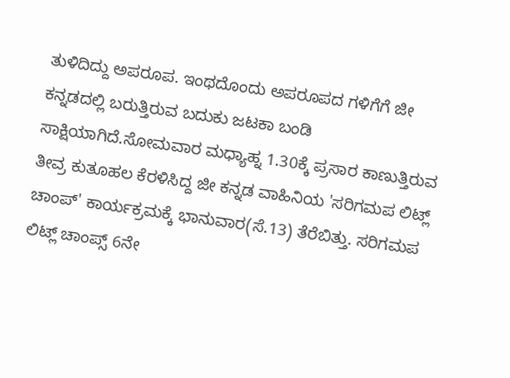ತುಳಿದಿದ್ದು ಅಪರೂಪ. ಇಂಥದೊಂದು ಅಪರೂಪದ ಗಳಿಗೆಗೆ ಜೀ ಕನ್ನಡದಲ್ಲಿ ಬರುತ್ತಿರುವ ಬದುಕು ಜಟಕಾ ಬಂಡಿ ಸಾಕ್ಷಿಯಾಗಿದೆ.ಸೋಮವಾರ ಮಧ್ಯಾಹ್ನ 1.30ಕ್ಕೆ ಪ್ರಸಾರ ಕಾಣುತ್ತಿರುವ
ತೀವ್ರ ಕುತೂಹಲ ಕೆರಳಿಸಿದ್ದ ಜೀ ಕನ್ನಡ ವಾಹಿನಿಯ 'ಸರಿಗಮಪ ಲಿಟ್ಲ್ ಚಾಂಪ್' ಕಾರ್ಯಕ್ರಮಕ್ಕೆ ಭಾನುವಾರ(ಸೆ.13) ತೆರೆಬಿತ್ತು. ಸರಿಗಮಪ ಲಿಟ್ಲ್ ಚಾಂಪ್ಸ್ 6ನೇ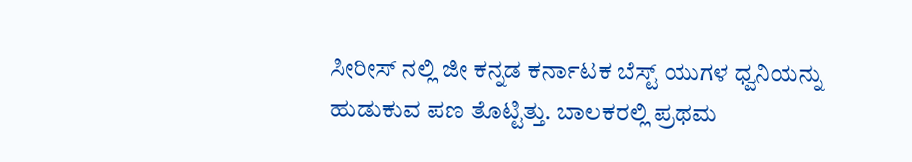ಸೀರೀಸ್ ನಲ್ಲಿ ಜೀ ಕನ್ನಡ ಕರ್ನಾಟಕ ಬೆಸ್ಟ್ ಯುಗಳ ಧ್ವನಿಯನ್ನು ಹುಡುಕುವ ಪಣ ತೊಟ್ಟಿತ್ತು. ಬಾಲಕರಲ್ಲಿ ಪ್ರಥಮ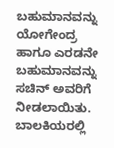ಬಹುಮಾನವನ್ನು ಯೋಗೇಂದ್ರ ಹಾಗೂ ಎರಡನೇ ಬಹುಮಾನವನ್ನು ಸಚಿನ್ ಅವರಿಗೆ ನೀಡಲಾಯಿತು. ಬಾಲಕಿಯರಲ್ಲಿ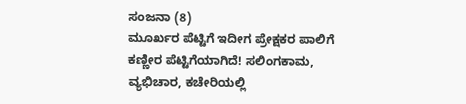ಸಂಜನಾ (8)
ಮೂರ್ಖರ ಪೆಟ್ಟಿಗೆ ಇದೀಗ ಪ್ರೇಕ್ಷಕರ ಪಾಲಿಗೆ ಕಣ್ಣೀರ ಪೆಟ್ಟಿಗೆಯಾಗಿದೆ! ಸಲಿಂಗಕಾಮ, ವ್ಯಭಿಚಾರ, ಕಚೇರಿಯಲ್ಲಿ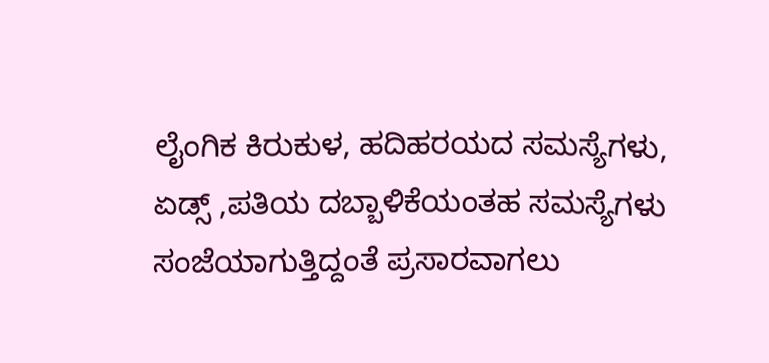ಲೈಂಗಿಕ ಕಿರುಕುಳ, ಹದಿಹರಯದ ಸಮಸ್ಯೆಗಳು, ಏಡ್ಸ್ ,ಪತಿಯ ದಬ್ಬಾಳಿಕೆಯಂತಹ ಸಮಸ್ಯೆಗಳು ಸಂಜೆಯಾಗುತ್ತಿದ್ದಂತೆ ಪ್ರಸಾರವಾಗಲು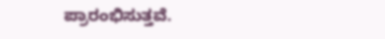ಪ್ರಾರಂಭಿಸುತ್ತವೆ.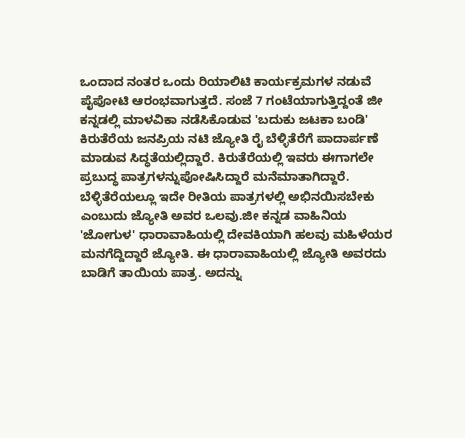ಒಂದಾದ ನಂತರ ಒಂದು ರಿಯಾಲಿಟಿ ಕಾರ್ಯಕ್ರಮಗಳ ನಡುವೆ ಪೈಪೋಟಿ ಆರಂಭವಾಗುತ್ತದೆ. ಸಂಜೆ 7 ಗಂಟೆಯಾಗುತ್ತಿದ್ದಂತೆ ಜೀ ಕನ್ನಡಲ್ಲಿ ಮಾಳವಿಕಾ ನಡೆಸಿಕೊಡುವ 'ಬದುಕು ಜಟಕಾ ಬಂಡಿ'
ಕಿರುತೆರೆಯ ಜನಪ್ರಿಯ ನಟಿ ಜ್ಯೋತಿ ರೈ ಬೆಳ್ಳಿತೆರೆಗೆ ಪಾದಾರ್ಪಣೆ ಮಾಡುವ ಸಿದ್ಧತೆಯಲ್ಲಿದ್ದಾರೆ. ಕಿರುತೆರೆಯಲ್ಲಿ ಇವರು ಈಗಾಗಲೇ ಪ್ರಬುದ್ಧ ಪಾತ್ರಗಳನ್ನುಪೋಷಿಸಿದ್ದಾರೆ ಮನೆಮಾತಾಗಿದ್ದಾರೆ. ಬೆಳ್ಳಿತೆರೆಯಲ್ಲೂ ಇದೇ ರೀತಿಯ ಪಾತ್ರಗಳಲ್ಲಿ ಅಭಿನಯಿಸಬೇಕು ಎಂಬುದು ಜ್ಯೋತಿ ಅವರ ಒಲವು.ಜೀ ಕನ್ನಡ ವಾಹಿನಿಯ 'ಜೋಗುಳ' ಧಾರಾವಾಹಿಯಲ್ಲಿ ದೇವಕಿಯಾಗಿ ಹಲವು ಮಹಿಳೆಯರ ಮನಗೆದ್ದಿದ್ದಾರೆ ಜ್ಯೋತಿ. ಈ ಧಾರಾವಾಹಿಯಲ್ಲಿ ಜ್ಯೋತಿ ಅವರದು ಬಾಡಿಗೆ ತಾಯಿಯ ಪಾತ್ರ. ಅದನ್ನು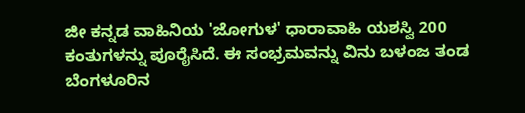ಜೀ ಕನ್ನಡ ವಾಹಿನಿಯ 'ಜೋಗುಳ' ಧಾರಾವಾಹಿ ಯಶಸ್ವಿ 200 ಕಂತುಗಳನ್ನು ಪೂರೈಸಿದೆ. ಈ ಸಂಭ್ರಮವನ್ನು ವಿನು ಬಳಂಜ ತಂಡ ಬೆಂಗಳೂರಿನ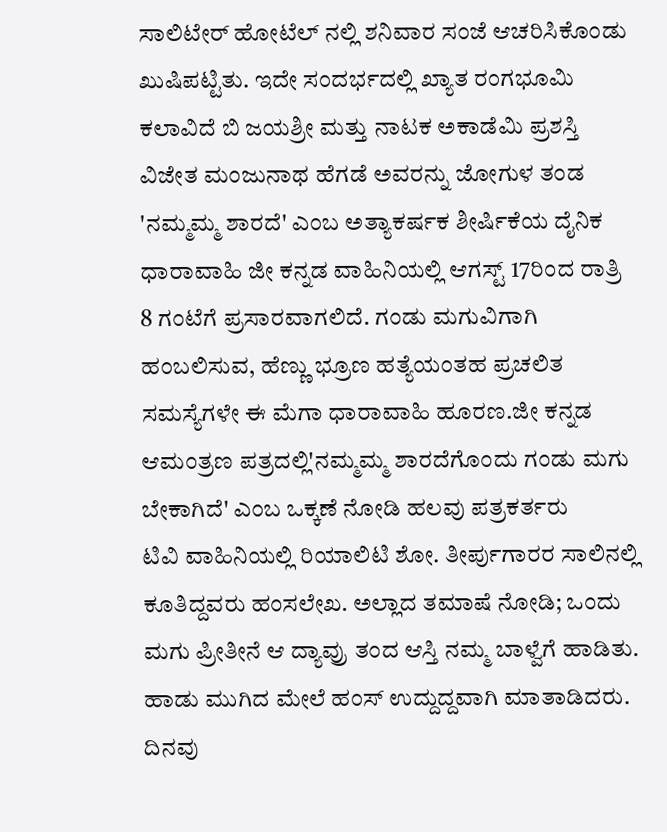ಸಾಲಿಟೇರ್ ಹೋಟೆಲ್ ನಲ್ಲಿ ಶನಿವಾರ ಸಂಜೆ ಆಚರಿಸಿಕೊಂಡು ಖುಷಿಪಟ್ಟಿತು. ಇದೇ ಸಂದರ್ಭದಲ್ಲಿ ಖ್ಯಾತ ರಂಗಭೂಮಿ ಕಲಾವಿದೆ ಬಿ ಜಯಶ್ರೀ ಮತ್ತು ನಾಟಕ ಅಕಾಡೆಮಿ ಪ್ರಶಸ್ತಿ ವಿಜೇತ ಮಂಜುನಾಥ ಹೆಗಡೆ ಅವರನ್ನು ಜೋಗುಳ ತಂಡ
'ನಮ್ಮಮ್ಮ ಶಾರದೆ' ಎಂಬ ಅತ್ಯಾಕರ್ಷಕ ಶೀರ್ಷಿಕೆಯ ದೈನಿಕ ಧಾರಾವಾಹಿ ಜೀ ಕನ್ನಡ ವಾಹಿನಿಯಲ್ಲಿ ಆಗಸ್ಟ್ 17ರಿಂದ ರಾತ್ರಿ 8 ಗಂಟೆಗೆ ಪ್ರಸಾರವಾಗಲಿದೆ. ಗಂಡು ಮಗುವಿಗಾಗಿ ಹಂಬಲಿಸುವ, ಹೆಣ್ಣು ಭ್ರೂಣ ಹತ್ಯೆಯಂತಹ ಪ್ರಚಲಿತ ಸಮಸ್ಯೆಗಳೇ ಈ ಮೆಗಾ ಧಾರಾವಾಹಿ ಹೂರಣ.ಜೀ ಕನ್ನಡ ಆಮಂತ್ರಣ ಪತ್ರದಲ್ಲಿ'ನಮ್ಮಮ್ಮ ಶಾರದೆಗೊಂದು ಗಂಡು ಮಗು ಬೇಕಾಗಿದೆ' ಎಂಬ ಒಕ್ಕಣೆ ನೋಡಿ ಹಲವು ಪತ್ರಕರ್ತರು
ಟಿವಿ ವಾಹಿನಿಯಲ್ಲಿ ರಿಯಾಲಿಟಿ ಶೋ. ತೀರ್ಪುಗಾರರ ಸಾಲಿನಲ್ಲಿ ಕೂತಿದ್ದವರು ಹಂಸಲೇಖ. ಅಲ್ಲಾದ ತಮಾಷೆ ನೋಡಿ; ಒಂದು ಮಗು ಪ್ರೀತೀನೆ ಆ ದ್ಯಾವ್ರು ತಂದ ಆಸ್ತಿ ನಮ್ಮ ಬಾಳ್ವೆಗೆ ಹಾಡಿತು. ಹಾಡು ಮುಗಿದ ಮೇಲೆ ಹಂಸ್ ಉದ್ದುದ್ದವಾಗಿ ಮಾತಾಡಿದರು. ದಿನವು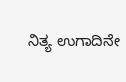ನಿತ್ಯ ಉಗಾದಿನೇ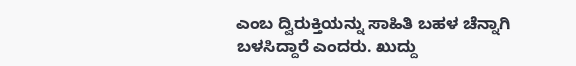ಎಂಬ ದ್ವಿರುಕ್ತಿಯನ್ನು ಸಾಹಿತಿ ಬಹಳ ಚೆನ್ನಾಗಿ ಬಳಸಿದ್ದಾರೆ ಎಂದರು. ಖುದ್ದು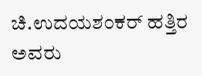ಚಿ.ಉದಯಶಂಕರ್ ಹತ್ತಿರ ಅವರು